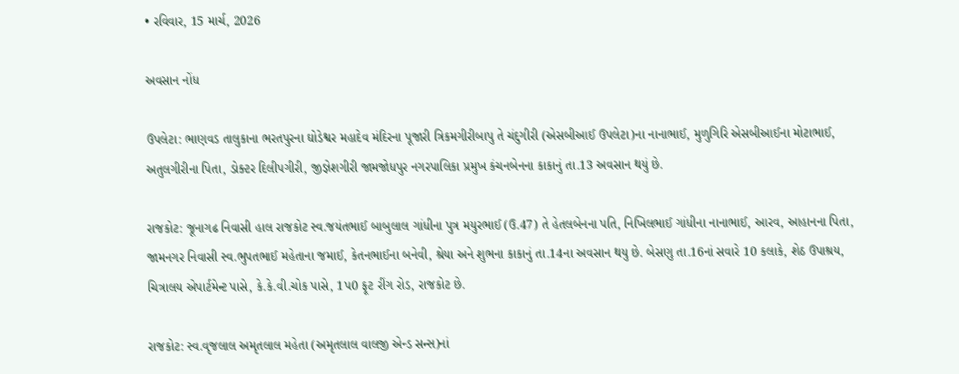• રવિવાર, 15 માર્ચ, 2026

અવસાન નોંધ

ઉપલેટા: ભાણવડ તાલુકાના ભરતપુરના ઘોડેશ્વર મહાદેવ મંદિરના પૂજારી ત્રિકમગીરીબાપુ તે ચંદુગીરી (એસબીઆઈ ઉપલેટા)ના નાનાભાઈ, મુળુગિરિ એસબીઆઈના મોટાભાઈ, અતુલગીરીના પિતા, ડોક્ટર દિલીપગીરી, જીજ્ઞેશગીરી જામજોધપુર નગરપાલિકા પ્રમુખ કંચનબેનના કાકાનું તા.13 અવસાન થયું છે.

રાજકોટ: જૂનાગઢ નિવાસી હાલ રાજકોટ સ્વ.જયંતભાઈ બાબુલાલ ગાંધીના પુત્ર મયુરભાઈ (ઉ.47) તે હેતલબેનના પતિ, નિખિલભાઈ ગાંધીના નાનાભાઈ, આરવ, આહાનના પિતા, જામનગર નિવાસી સ્વ.ભુપતભાઈ મહેતાના જમાઈ, કેતનભાઈના બનેવી, શ્રેયા અને શુભના કાકાનું તા.14ના અવસાન થયુ છે. બેસણુ તા.16નાં સવારે 10 કલાકે, શેઠ ઉપાશ્રય, ચિત્રાલય એપાર્ટમેન્ટ પાસે, કે.કે.વી.ચોક પાસે, 1પ0 ફૂટ રીંગ રોડ, રાજકોટ છે.

રાજકોટ: સ્વ.વૃજલાલ અમૃતલાલ મહેતા (અમૃતલાલ વાલજી એન્ડ સન્સ)નાં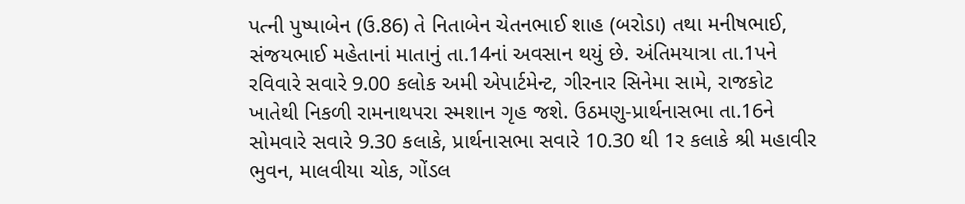પત્ની પુષ્પાબેન (ઉ.86) તે નિતાબેન ચેતનભાઈ શાહ (બરોડા) તથા મનીષભાઈ, સંજયભાઈ મહેતાનાં માતાનું તા.14નાં અવસાન થયું છે. અંતિમયાત્રા તા.1પને રવિવારે સવારે 9.00 કલોક અમી એપાર્ટમેન્ટ, ગીરનાર સિનેમા સામે, રાજકોટ ખાતેથી નિકળી રામનાથપરા સ્મશાન ગૃહ જશે. ઉઠમણુ-પ્રાર્થનાસભા તા.16ને સોમવારે સવારે 9.30 કલાકે, પ્રાર્થનાસભા સવારે 10.30 થી 1ર કલાકે શ્રી મહાવીર ભુવન, માલવીયા ચોક, ગોંડલ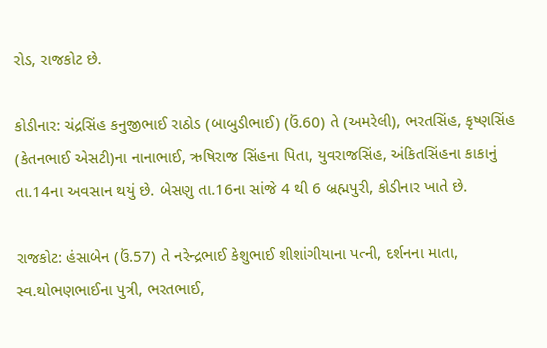રોડ, રાજકોટ છે.

કોડીનાર: ચંદ્રસિંહ કનુજીભાઈ રાઠોડ (બાબુડીભાઈ) (ઉં.60) તે (અમરેલી), ભરતસિંહ, કૃષ્ણસિંહ (કેતનભાઈ એસટી)ના નાનાભાઈ, ઋષિરાજ સિંહના પિતા, યુવરાજસિંહ, અંકિતસિંહના કાકાનું તા.14ના અવસાન થયું છે. બેસણુ તા.16ના સાંજે 4 થી 6 બ્રહ્મપુરી, કોડીનાર ખાતે છે.

રાજકોટ: હંસાબેન (ઉં.57) તે નરેન્દ્રભાઈ કેશુભાઈ શીશાંગીયાના પત્ની, દર્શનના માતા, સ્વ.થોભણભાઈના પુત્રી, ભરતભાઈ,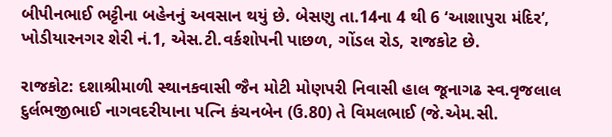બીપીનભાઈ ભટ્ટીના બહેનનું અવસાન થયું છે. બેસણુ તા.14ના 4 થી 6 ‘આશાપુરા મંદિર’, ખોડીયારનગર શેરી નં.1, એસ.ટી.વર્કશોપની પાછળ, ગોંડલ રોડ, રાજકોટ છે.

રાજકોટ: દશાશ્રીમાળી સ્થાનકવાસી જૈન મોટી મોણપરી નિવાસી હાલ જૂનાગઢ સ્વ.વૃજલાલ દુર્લભજીભાઈ નાગવદરીયાના પત્નિ કંચનબેન (ઉ.80) તે વિમલભાઈ (જે.એમ.સી.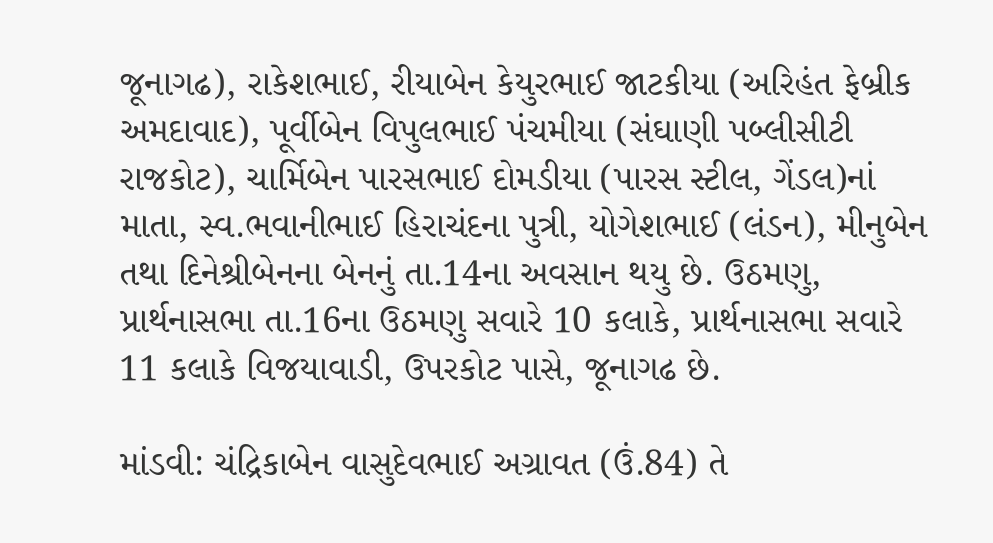જૂનાગઢ), રાકેશભાઈ, રીયાબેન કેયુરભાઈ જાટકીયા (અરિહંત ફેબ્રીક અમદાવાદ), પૂર્વીબેન વિપુલભાઈ પંચમીયા (સંઘાણી પબ્લીસીટી રાજકોટ), ચાર્મિબેન પારસભાઈ દોમડીયા (પારસ સ્ટીલ, ગેંડલ)નાં માતા, સ્વ.ભવાનીભાઈ હિરાચંદના પુત્રી, યોગેશભાઈ (લંડન), મીનુબેન તથા દિનેશ્રીબેનના બેનનું તા.14ના અવસાન થયુ છે. ઉઠમણુ, પ્રાર્થનાસભા તા.16ના ઉઠમણુ સવારે 10 કલાકે, પ્રાર્થનાસભા સવારે 11 કલાકે વિજયાવાડી, ઉપરકોટ પાસે, જૂનાગઢ છે.

માંડવી: ચંદ્રિકાબેન વાસુદેવભાઈ અગ્રાવત (ઉં.84) તે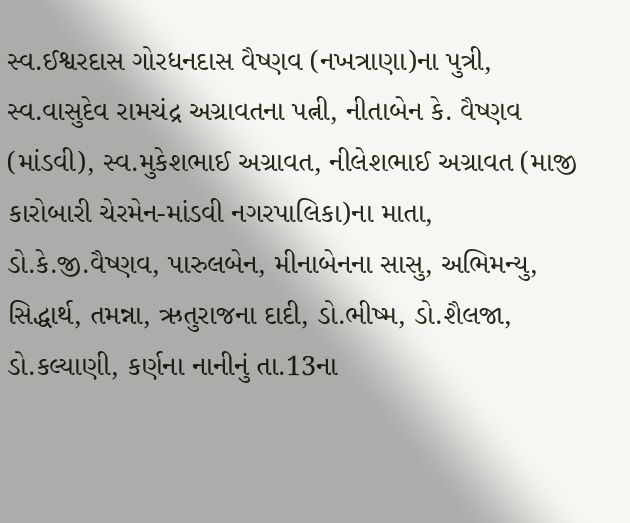સ્વ.ઈશ્વરદાસ ગોરધનદાસ વૈષ્ણવ (નખત્રાણા)ના પુત્રી, સ્વ.વાસુદેવ રામચંદ્ર અગ્રાવતના પત્ની, નીતાબેન કે. વૈષ્ણવ (માંડવી), સ્વ.મુકેશભાઈ અગ્રાવત, નીલેશભાઈ અગ્રાવત (માજી કારોબારી ચેરમેન-માંડવી નગરપાલિકા)ના માતા, ડો.કે.જી.વૈષ્ણવ, પારુલબેન, મીનાબેનના સાસુ, અભિમન્યુ, સિદ્ધાર્થ, તમન્ના, ઋતુરાજના દાદી, ડો.ભીષ્મ, ડો.શૈલજા, ડો.કલ્યાણી, કર્ણના નાનીનું તા.13ના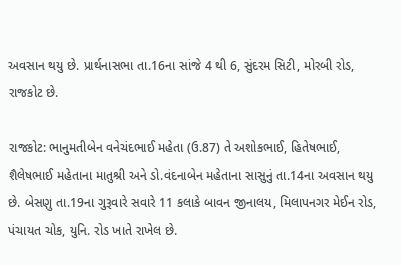અવસાન થયુ છે. પ્રાર્થનાસભા તા.16ના સાંજે 4 થી 6, સુંદરમ સિટી, મોરબી રોડ, રાજકોટ છે.

રાજકોટ: ભાનુમતીબેન વનેચંદભાઈ મહેતા (ઉ.87) તે અશોકભાઈ, હિતેષભાઈ, શૈલેષભાઈ મહેતાના માતુશ્રી અને ડો.વંદનાબેન મહેતાના સાસુનું તા.14ના અવસાન થયુ છે. બેસણુ તા.19ના ગુરૂવારે સવારે 11 કલાકે બાવન જીનાલય, મિલાપનગર મેઈન રોડ, પંચાયત ચોક, યુનિ. રોડ ખાતે રાખેલ છે.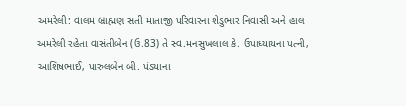અમરેલી: વાલમ બ્રાહ્મણ સતી માતાજી પરિવારના શેડુભાર નિવાસી અને હાલ અમરેલી રહેતા વાસંતીબેન (ઉ.83) તે સ્વ.મનસુખલાલ કે. ઉપાધ્યાયના પત્ની, આશિષભાઈ, પારુલબેન બી. પંડયાના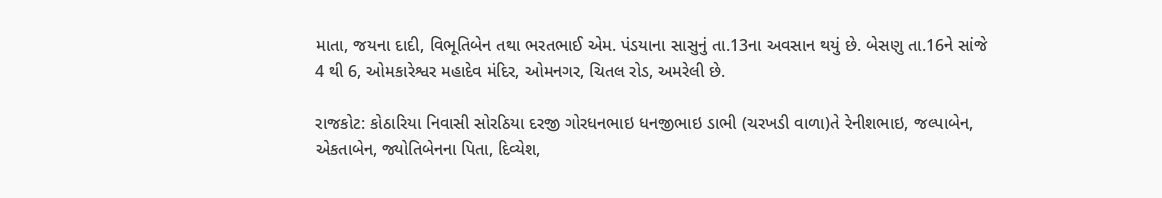માતા, જયના દાદી, વિભૂતિબેન તથા ભરતભાઈ એમ. પંડયાના સાસુનું તા.13ના અવસાન થયું છે. બેસણુ તા.16ને સાંજે 4 થી 6, ઓમકારેશ્વર મહાદેવ મંદિર, ઓમનગર, ચિતલ રોડ, અમરેલી છે.

રાજકોટ: કોઠારિયા નિવાસી સોરઠિયા દરજી ગોરધનભાઇ ધનજીભાઇ ડાભી (ચરખડી વાળા)તે રેનીશભાઇ, જલ્પાબેન, એકતાબેન, જ્યોતિબેનના પિતા, દિવ્યેશ,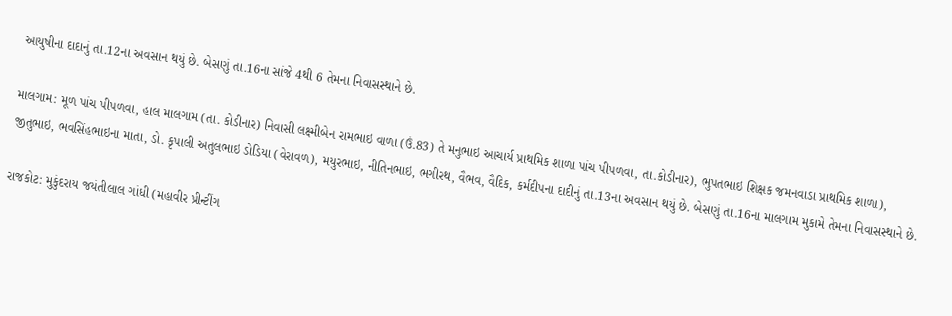આયુષીના દાદાનું તા.12ના અવસાન થયું છે. બેસણું તા.16ના સાંજે 4થી 6 તેમના નિવાસસ્થાને છે.

માલગામ: મૂળ પાંચ પીપળવા, હાલ માલગામ (તા. કોડીનાર) નિવાસી લક્ષ્મીબેન રામભાઇ વાળા (ઉં.83) તે મનુભાઇ આચાર્ય પ્રાથમિક શાળા પાંચ પીપળવા, તા.કોડીનાર), ભુપતભાઇ શિક્ષક જમનવાડા પ્રાથમિક શાળા), જીતુભાઇ, ભવસિંહભાઇના માતા, ડો. કૃપાલી અતુલભાઇ ડોડિયા (વેરાવળ), મયુરભાઇ, નીતિનભાઇ, ભગીરથ, વૈભવ, વૈદિક, કર્મદીપના દાદીનું તા.13ના અવસાન થયું છે. બેસણું તા.16ના માલગામ મુકામે તેમના નિવાસસ્થાને છે.

રાજકોટ: મુકુંદરાય જયંતીલાલ ગાંધી (મહાવીર પ્રીન્ટીંગ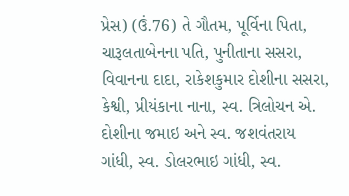પ્રેસ) (ઉં.76) તે ગૌતમ, પૂર્વિના પિતા, ચારૂલતાબેનના પતિ, પુનીતાના સસરા, વિવાનના દાદા, રાકેશકુમાર દોશીના સસરા, કેશ્વી, પ્રીયંકાના નાના, સ્વ. ત્રિલોચન એ. દોશીના જમાઇ અને સ્વ. જશવંતરાય ગાંધી, સ્વ. ડોલરભાઇ ગાંધી, સ્વ.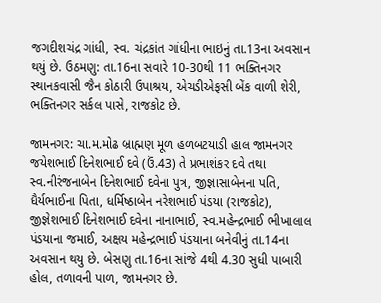જગદીશચંદ્ર ગાંધી, સ્વ. ચંદ્રકાંત ગાંધીના ભાઇનું તા.13ના અવસાન થયું છે. ઉઠમણુ: તા.16ના સવારે 10-30થી 11 ભક્તિનગર સ્થાનકવાસી જૈન કોઠારી ઉપાશ્રય, એચડીએફસી બેંક વાળી શેરી, ભક્તિનગર સર્કલ પાસે, રાજકોટ છે.

જામનગર: ચા.મ.મોઢ બ્રાહ્મણ મૂળ હળબટયાડી હાલ જામનગર જયેશભાઈ દિનેશભાઈ દવે (ઉં.43) તે પ્રભાશંકર દવે તથા સ્વ.નીરંજનાબેન દિનેશભાઈ દવેના પુત્ર, જીજ્ઞાસાબેનના પતિ, ધૈર્યભાઈના પિતા, ધર્મિષ્ઠાબેન નરેશભાઈ પંડયા (રાજકોટ), જીજ્ઞેશભાઈ દિનેશભાઈ દવેના નાનાભાઈ, સ્વ.મહેન્દ્રભાઈ ભીખાલાલ પંડયાના જમાઈ, અક્ષય મહેન્દ્રભાઈ પંડયાના બનેવીનું તા.14ના અવસાન થયુ છે. બેસણુ તા.16ના સાંજે 4થી 4.30 સુધી પાબારી હોલ, તળાવની પાળ, જામનગર છે.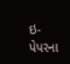ઇ-પેપરના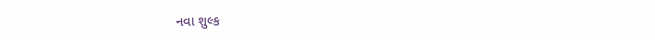નવા શુલ્ક